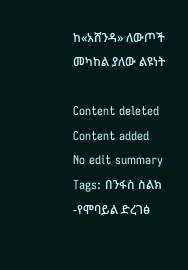ከ«አሸንዳ» ለውጦች መካከል ያለው ልዩነት

Content deleted Content added
No edit summary
Tags: በንፋስ ስልክ -የሞባይል ድረገፅ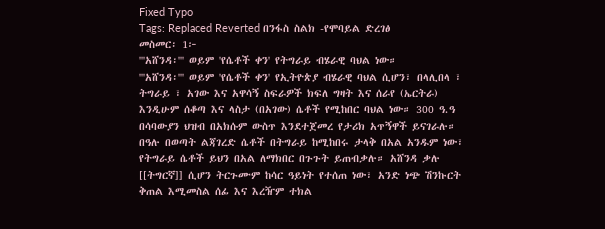Fixed Typo
Tags: Replaced Reverted በንፋስ ስልክ -የሞባይል ድረገፅ
መስመር፡ 1፦
'''አሸንዳ፡''' ወይም 'የሴቶች ቀን' የትግራይ ብሄራዊ ባህል ነው።
'''አሸንዳ፡''' ወይም 'የሴቶች ቀን' የኢትዮጵያ ብሄራዊ ባህል ሲሆን፣ በላሊበላ ፣ ትግራይ ፣ አገው እና አዋሳኝ ስፍራዎች ክፍለ ግዛት እና ሰራየ (ኤርትራ) እንዲሁም ሰቆጣ እና ላስታ (በአገው) ሴቶች የሚከበር ባህል ነው። 300 ዓ.ዓ በሳባውያን ህዝብ በአክሱም ውስጥ እንደተጀመረ የታሪክ አጥኝዋች ይናገራሉ። በዓሉ በወጣት ልጃገረድ ሴቶች በትግራይ ከሚከበሩ ታላቅ በአል አንዱም ነው፣ የትግራይ ሴቶች ይህን በአል ለማክበር በጉጉት ይጠብቃሉ። አሸንዳ ቃሉ [[ትግርኛ]] ሲሆን ትርጉሙም ከሳር ዓይነት የተሰጠ ነው፣ አንድ ነጭ ሽንኩርት ቅጠል እሚመስል ሰፊ እና እረዥም ተክል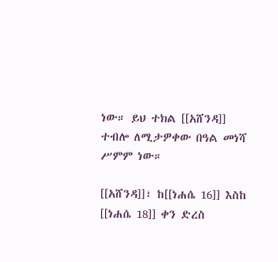ነው። ይህ ተክል [[አሸንዳ]] ተብሎ ለሚታዎቀው በዓል መነሻ ሥምም ነው።

[[አሸንዳ]]፣ ከ[[ነሐሴ 16]] እስከ [[ነሐሴ 18]] ቀን ድረስ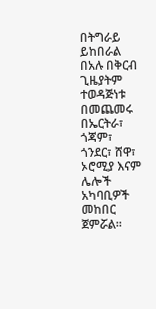በትግራይ ይከበራል በአሉ በቅርብ ጊዜያትም ተወዳጅነቱ በመጨመሩ በኤርትራ፣ ጎጃም፣ ጎንደር፣ ሸዋ፣ ኦሮሚያ እናም ሌሎች አካባቢዎች መከበር ጀምሯል።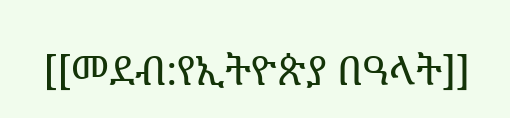[[መደብ:የኢትዮጵያ በዓላት]]